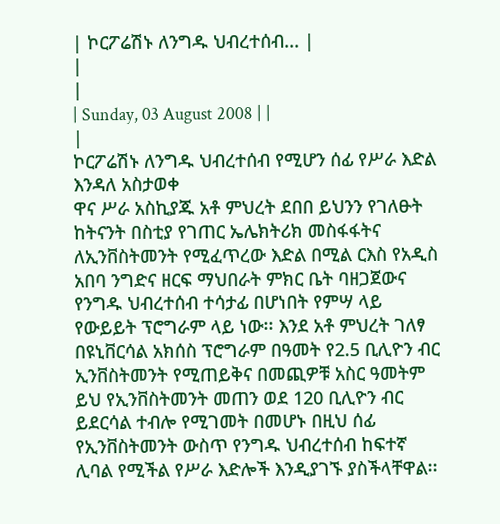| ኮርፖሬሽኑ ለንግዱ ህብረተሰብ... |
|
|
| Sunday, 03 August 2008 | |
|
ኮርፖሬሽኑ ለንግዱ ህብረተሰብ የሚሆን ሰፊ የሥራ እድል እንዳለ አስታወቀ
ዋና ሥራ አስኪያጁ አቶ ምህረት ደበበ ይህንን የገለፁት ከትናንት በስቲያ የገጠር ኤሌክትሪክ መስፋፋትና ለኢንቨስትመንት የሚፈጥረው እድል በሚል ርእስ የአዲስ አበባ ንግድና ዘርፍ ማህበራት ምክር ቤት ባዘጋጀውና የንግዱ ህብረተሰብ ተሳታፊ በሆነበት የምሣ ላይ የውይይት ፕሮግራም ላይ ነው፡፡ እንደ አቶ ምህረት ገለፃ በዩኒቨርሳል አክሰስ ፕሮግራም በዓመት የ2.5 ቢሊዮን ብር ኢንቨስትመንት የሚጠይቅና በመጪዎቹ አስር ዓመትም ይህ የኢንቨስትመንት መጠን ወደ 120 ቢሊዮን ብር ይደርሳል ተብሎ የሚገመት በመሆኑ በዚህ ሰፊ የኢንቨስትመንት ውስጥ የንግዱ ህብረተሰብ ከፍተኛ ሊባል የሚችል የሥራ እድሎች እንዲያገኙ ያስችላቸዋል፡፡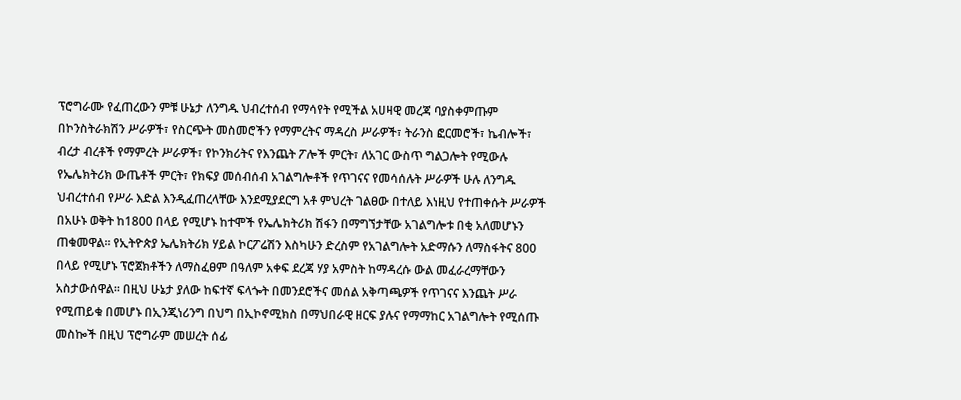ፕሮግራሙ የፈጠረውን ምቹ ሁኔታ ለንግዱ ህብረተሰብ የማሳየት የሚችል አሀዛዊ መረጃ ባያስቀምጡም በኮንስትራክሽን ሥራዎች፣ የስርጭት መስመሮችን የማምረትና ማዳረስ ሥራዎች፣ ትራንስ ፎርመሮች፣ ኬብሎች፣ ብረታ ብረቶች የማምረት ሥራዎች፣ የኮንክሪትና የእንጨት ፖሎች ምርት፣ ለአገር ውስጥ ግልጋሎት የሚውሉ የኤሌክትሪክ ውጤቶች ምርት፣ የክፍያ መሰብሰብ አገልግሎቶች የጥገናና የመሳሰሉት ሥራዎች ሁሉ ለንግዱ ህብረተሰብ የሥራ እድል እንዲፈጠረላቸው እንደሚያደርግ አቶ ምህረት ገልፀው በተለይ እነዚህ የተጠቀሱት ሥራዎች በአሁኑ ወቅት ከ1800 በላይ የሚሆኑ ከተሞች የኤሌክትሪክ ሽፋን በማግኘታቸው አገልግሎቱ በቂ አለመሆኑን ጠቁመዋል፡፡ የኢትዮጵያ ኤሌክትሪክ ሃይል ኮርፖሬሽን እስካሁን ድረስም የአገልግሎት አድማሱን ለማስፋትና 800 በላይ የሚሆኑ ፕሮጀክቶችን ለማስፈፀም በዓለም አቀፍ ደረጃ ሃያ አምስት ከማዳረሱ ውል መፈራረማቸውን አስታውሰዋል፡፡ በዚህ ሁኔታ ያለው ከፍተኛ ፍላጐት በመንደሮችና መሰል አቅጣጫዎች የጥገናና እንጨት ሥራ የሚጠይቁ በመሆኑ በኢንጂነሪንግ በህግ በኢኮኖሚክስ በማህበራዊ ዘርፍ ያሉና የማማከር አገልግሎት የሚሰጡ መስኰች በዚህ ፕሮግራም መሠረት ሰፊ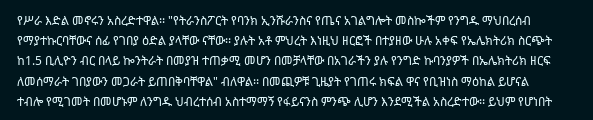የሥራ እድል መኖሩን አስረድተዋል፡፡ "የትራንስፖርት የባንክ ኢንሹራንስና የጤና አገልግሎት መስኰችም የንግዱ ማህበረሰብ የማያተኩርባቸውና ሰፊ የገበያ ዕድል ያላቸው ናቸው፡፡ ያሉት አቶ ምህረት እነዚህ ዘርፎች በተያዘው ሁሉ አቀፍ የኤሌክትሪክ ስርጭት ከ1.5 ቢሊዮን ብር በላይ ኰንትራት በመያዝ ተጠቃሚ መሆን በመቻላቸው በአገራችን ያሉ የንግድ ኩባንያዎች በኤሌክትሪክ ዘርፍ ለመሰማራት ገበያውን መጋራት ይጠበቅባቸዋል" ብለዋል፡፡ በመጪዎቹ ጊዜያት የገጠሩ ክፍል ዋና የቢዝነስ ማዕከል ይሆናል ተብሎ የሚገመት በመሆኑም ለንግዱ ህብረተሰብ አስተማማኝ የፋይናንስ ምንጭ ሊሆን እንደሚችል አስረድተው፡፡ ይህም የሆነበት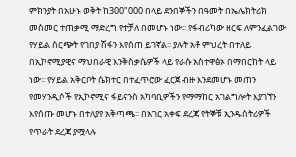ምክንያት በአሁኑ ወቅት ከ300"000 በላይ ደንበኞችን በዓመት በኤሌክትሪክ መስመር ተጠቃሚ ማድረግ የተቻለ በመሆኑ ነው፡፡ የፋብሪካው ዘርፍ ለምንፈልገው የሃይል ስርጭት የገበያ ሽፋን እየሰጠ ይገኛል፡፡ ያሉት አቶ ምህረት በተለይ በኢኮኖሚያዊና ማህበራዊ እንቅስቃሴዎች ላይ የራሱ አስተዋፅኦ በማበርከት ላይ ነው፡፡ የሃይል አቅርቦት ሴክተር በተፈጥሮው ፈርጀ ብዙ እንደመሆኑ መጠን የመሃንዲሶች የኢኮኖሚና ፋይናንስ አካባቢዎችን የማማከር አገልግሎት እያገኘን እየሰጡ መሆኑ በተለያየ አቅጣጫ፡፡ በአገር አቀፍ ደረጃ የትኞቹ ኢንዱስትሪዎች የጥራት ደረጃ ያሟላሉ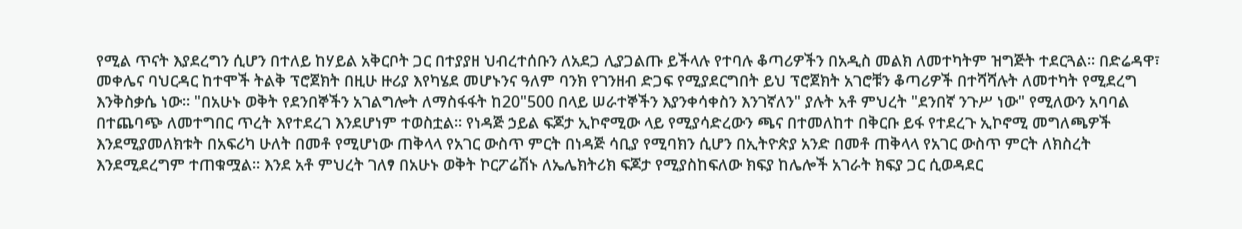የሚል ጥናት እያደረግን ሲሆን በተለይ ከሃይል አቅርቦት ጋር በተያያዘ ህብረተሰቡን ለአደጋ ሊያጋልጡ ይችላሉ የተባሉ ቆጣሪዎችን በአዲስ መልክ ለመተካትም ዝግጅት ተደርጓል፡፡ በድሬዳዋ፣ መቀሌና ባህርዳር ከተሞች ትልቅ ፕሮጀክት በዚሁ ዙሪያ እየካሄደ መሆኑንና ዓለም ባንክ የገንዘብ ድጋፍ የሚያደርግበት ይህ ፕሮጀክት አገሮቹን ቆጣሪዎች በተሻሻሉት ለመተካት የሚደረግ እንቅስቃሴ ነው፡፡ "በአሁኑ ወቅት የደንበኞችን አገልግሎት ለማስፋፋት ከ20"500 በላይ ሠራተኞችን እያንቀሳቀስን እንገኛለን" ያሉት አቶ ምህረት "ደንበኛ ንጉሥ ነው" የሚለውን አባባል በተጨባጭ ለመተግበር ጥረት እየተደረገ እንደሆነም ተወስቷል፡፡ የነዳጅ ኃይል ፍጆታ ኢኮኖሚው ላይ የሚያሳድረውን ጫና በተመለከተ በቅርቡ ይፋ የተደረጉ ኢኮኖሚ መግለጫዎች እንደሚያመለክቱት በአፍሪካ ሁለት በመቶ የሚሆነው ጠቅላላ የአገር ውስጥ ምርት በነዳጅ ሳቢያ የሚባክን ሲሆን በኢትዮጵያ አንድ በመቶ ጠቅላላ የአገር ውስጥ ምርት ለክስረት እንደሚደረግም ተጠቁሟል፡፡ እንደ አቶ ምህረት ገለፃ በአሁኑ ወቅት ኮርፖሬሽኑ ለኤሌክትሪክ ፍጆታ የሚያስከፍለው ክፍያ ከሌሎች አገራት ክፍያ ጋር ሲወዳደር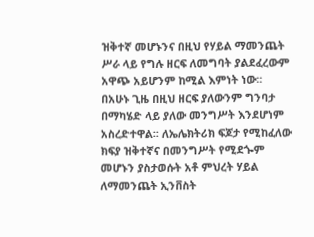ዝቅተኛ መሆኑንና በዚህ የሃይል ማመንጨት ሥራ ላይ የግሉ ዘርፍ ለመግባት ያልደፈረውም አዋጭ አይሆንም ከሚል እምነት ነው፡፡ በአሁኑ ጊዜ በዚህ ዘርፍ ያለውንም ግንባታ በማካሄድ ላይ ያለው መንግሥት እንደሆነም አስረድተዋል፡፡ ለኤሌክትሪክ ፍጆታ የሚከፈለው ክፍያ ዝቅተኛና በመንግሥት የሚደጐም መሆኑን ያስታወሱት አቶ ምህረት ሃይል ለማመንጨት ኢንቨስት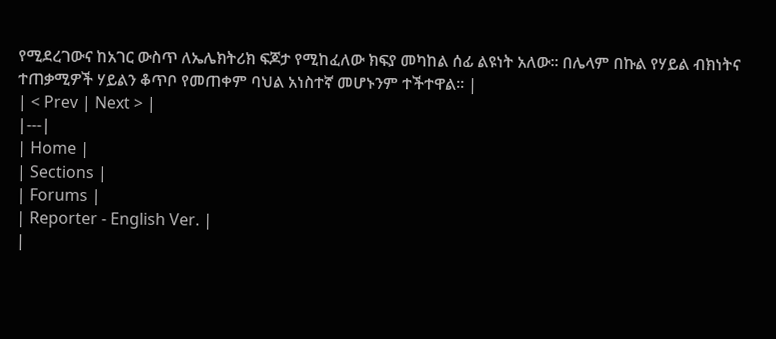የሚደረገውና ከአገር ውስጥ ለኤሌክትሪክ ፍጆታ የሚከፈለው ክፍያ መካከል ሰፊ ልዩነት አለው፡፡ በሌላም በኩል የሃይል ብክነትና ተጠቃሚዎች ሃይልን ቆጥቦ የመጠቀም ባህል አነስተኛ መሆኑንም ተችተዋል፡፡ |
| < Prev | Next > |
|---|
| Home |
| Sections |
| Forums |
| Reporter - English Ver. |
|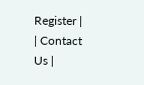Register |
| Contact Us |